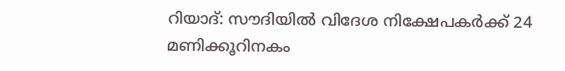റിയാദ്: സൗദിയില്‍ വിദേശ നിക്ഷേപകര്‍ക്ക് 24 മണിക്കൂറിനകം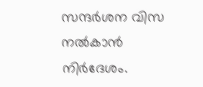സന്ദര്‍ശന വിസ നല്‍കാന്‍ നിര്‍ദേശം.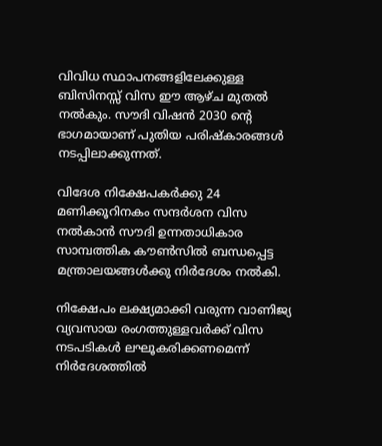വിവിധ സ്ഥാപനങ്ങളിലേക്കുള്ള ബിസിനസ്സ് വിസ ഈ ആഴ്ച മുതല്‍ നല്‍കും. സൗദി വിഷന്‍ 2030 ന്റെ ഭാഗമായാണ് പുതിയ പരിഷ്‌കാരങ്ങള്‍ നടപ്പിലാക്കുന്നത്.

വിദേശ നിക്ഷേപകര്‍ക്കു 24 മണിക്കൂറിനകം സന്ദര്‍ശന വിസ നല്‍കാന്‍ സൗദി ഉന്നതാധികാര സാമ്പത്തിക കൗണ്‍സില്‍ ബന്ധപ്പെട്ട മന്ത്രാലയങ്ങള്‍ക്കു നിര്‍ദേശം നല്‍കി.

നിക്ഷേപം ലക്ഷ്യമാക്കി വരുന്ന വാണിജ്യ വ്യവസായ രംഗത്തുള്ളവര്‍ക്ക് വിസ നടപടികള്‍ ലഘൂകരിക്കണമെന്ന് നിര്‍ദേശത്തില്‍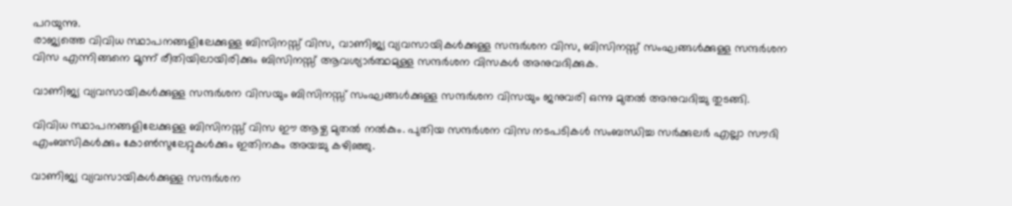പറയുന്നു.
രാജ്യത്തെ വിവിധ സ്ഥാപനങ്ങളിലേക്കുള്ള ബിസിനസ്സ് വിസ, വാണിജ്യ വ്യവസായികള്‍ക്കുള്ള സന്ദര്‍ശന വിസ, ബിസിനസ്സ് സംഘങ്ങള്‍ക്കുള്ള സന്ദര്‍ശന വിസ എന്നിങ്ങനെ മൂന്ന് രീതിയിലായിരിക്കും ബിസിനസ്സ് ആവശ്യാര്‍ത്ഥമുള്ള സന്ദര്‍ശന വിസകള്‍ അനുവദിക്കുക.

വാണിജ്യ വ്യവസായികള്‍ക്കുള്ള സന്ദര്‍ശന വിസയും ബിസിനസ്സ് സംഘങ്ങള്‍ക്കുള്ള സന്ദര്‍ശന വിസയും ജനുവരി ഒന്നു മുതല്‍ അനുവദിച്ചു തുടങ്ങി.

വിവിധ സ്ഥാപനങ്ങളിലേക്കുള്ള ബിസിനസ്സ് വിസ ഈ ആഴ്ച മുതല്‍ നല്‍കും. പുതിയ സന്ദര്‍ശന വിസ നടപടികള്‍ സംബന്ധിച്ച സര്‍ക്കുലര്‍ എല്ലാ സൗദി എംബസികള്‍ക്കും കോണ്‍സുലേറ്റുകള്‍ക്കും ഇതിനകം അയച്ചു കഴിഞ്ഞു.

വാണിജ്യ വ്യവസായികള്‍ക്കുള്ള സന്ദര്‍ശന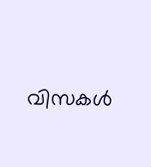വിസകള്‍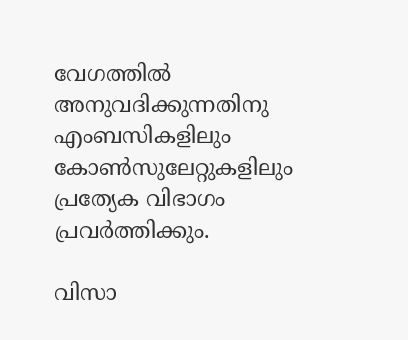വേഗത്തില്‍ അനുവദിക്കുന്നതിനു എംബസികളിലും കോണ്‍സുലേറ്റുകളിലും പ്രത്യേക വിഭാഗം പ്രവര്‍ത്തിക്കും.

വിസാ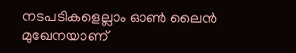നടപടികളെല്ലാം ഓണ്‍ ലൈന്‍ മുഖേനയാണ്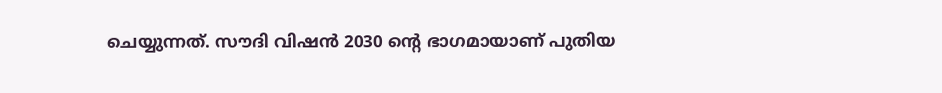ചെയ്യുന്നത്. സൗദി വിഷന്‍ 2030 ന്റെ ഭാഗമായാണ് പുതിയ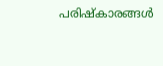പരിഷ്‌കാരങ്ങള്‍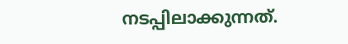നടപ്പിലാക്കുന്നത്.